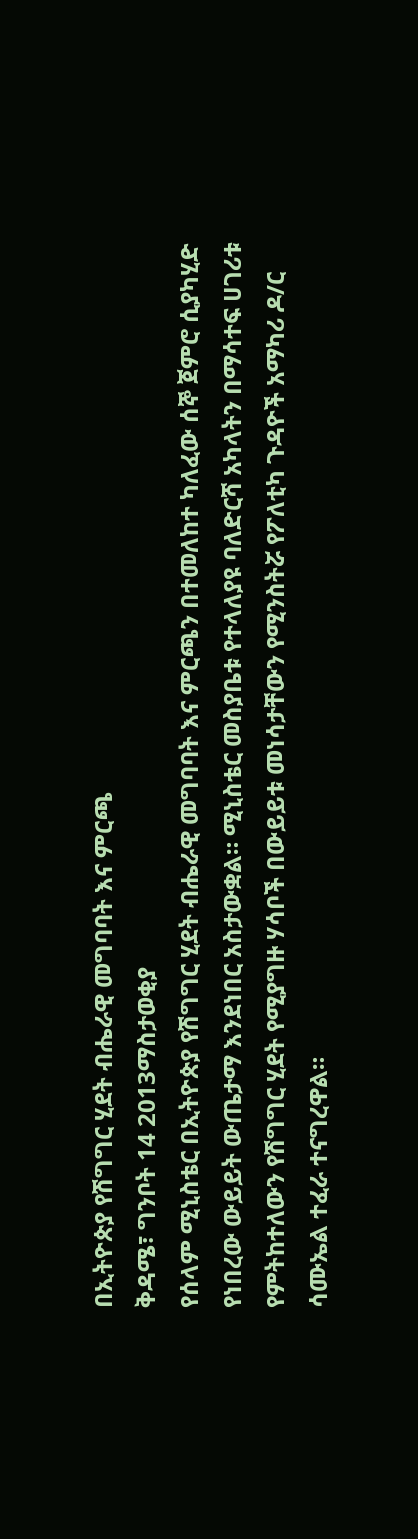በኢትዮጵያ የሽግግር ሂደት ብሔራዊ መግባባት እና ምርጫ
ቅዳሜ፣ ግንቦት 14 2013ማስታወቂያ
የሰላም ሚኒስቴር በኢትዮጵያ የሽግግር ሂደት ብሔራዊ መግባባት እና ምርጫን በተመለከተ ካለፈው ሰኞ ጀምሮ ሲያካሂድ የነበረው ውይይት ውጤታማ እንደነበር አስታውቋል። ሚኒስቴር መስያቤቱ የተላለያዩ ባለድርሻ አካላትን በማሳተፍ ሀገሪቱ የምትከተለውን የሽግግር ሂደት የሚያግዙ ሃሳቦች በውይይቱ መነሳታቸውን የሚንስትሯ የፖለቲካ ጉዳዮች አማካሪ ዶ/ር ሳሙኤል ተፈራ ተናግረዋል።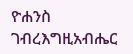ዮሐንስ ገብረእግዚአብሔር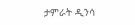ታምራት ዲንሳ